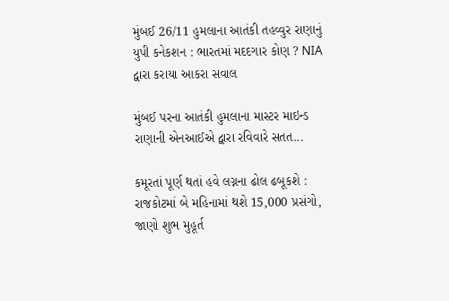મુંબઈ 26/11 હુમલાના આતંકી તહવ્વુર રાણાનું યુપી કનેકશન : ભારતમાં મદદગાર કોણ ? NIA દ્વારા કરાયા આકરા સવાલ

મુંબઈ પરના આતંકી હુમલાના માસ્ટર માઇન્ડ રાણાની એનઆઈએ દ્વારા રવિવારે સતત...

કમૂરતાં પૂર્ણ થતાં હવે લગ્નના ઢોલ ઢબૂકશે : રાજકોટમાં બે મહિનામાં થશે 15,000 પ્રસંગો, જાણો શુભ મુહૂર્ત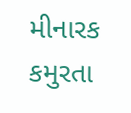મીનારક કમુરતા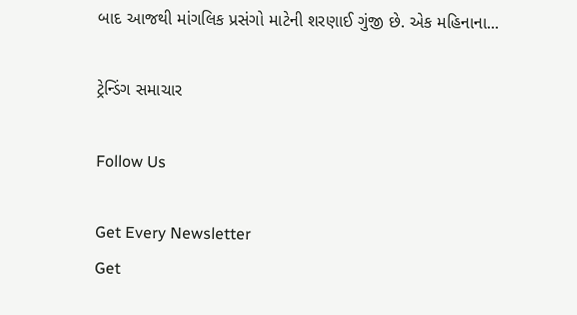બાદ આજથી માંગલિક પ્રસંગો માટેની શરણાઈ ગુંજી છે. એક મહિનાના...

ટ્રેન્ડિંગ સમાચાર

Follow Us

Get Every Newsletter
Get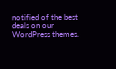notified of the best deals on our WordPress themes.